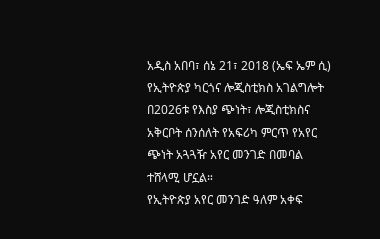አዲስ አበባ፣ ሰኔ 21፣ 2018 (ኤፍ ኤም ሲ) የኢትዮጵያ ካርጎና ሎጂስቲክስ አገልግሎት በ2026ቱ የእስያ ጭነት፣ ሎጂስቲክስና አቅርቦት ሰንሰለት የአፍሪካ ምርጥ የአየር ጭነት አጓጓዥ አየር መንገድ በመባል ተሸላሚ ሆኗል።
የኢትዮጵያ አየር መንገድ ዓለም አቀፍ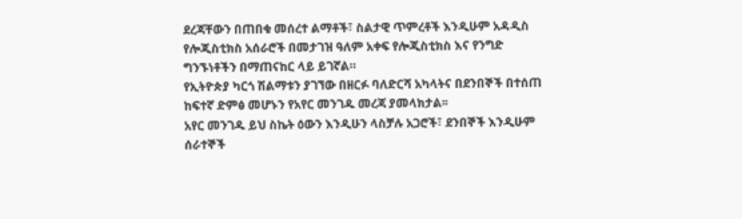ደረጃቸውን በጠበቁ መሰረተ ልማቶች፣ ስልታዊ ጥምረቶች እንዲሁም አዳዲስ የሎጂስቲክስ አሰራሮች በመታገዝ ዓለም አቀፍ የሎጂስቲክስ እና የንግድ ግንኙነቶችን በማጠናከር ላይ ይገኛል።
የኢትዮጵያ ካርጎ ሽልማቱን ያገኘው በዘርፉ ባለድርሻ አካላትና በደንበኞች በተሰጠ ከፍተኛ ድምፅ መሆኑን የአየር መንገዱ መረጃ ያመላክታል፡፡
አየር መንገዱ ይህ ስኬት ዕውን እንዲሁን ላስቻሉ አጋሮች፣ ደንበኞች እንዲሁም ሰራተኞች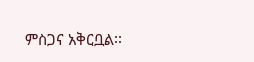ምስጋና አቅርቧል፡፡